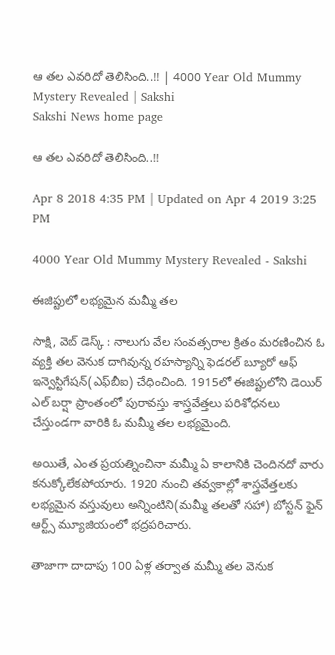ఆ తల ఎవరిదో తెలిసింది..!! | 4000 Year Old Mummy Mystery Revealed | Sakshi
Sakshi News home page

ఆ తల ఎవరిదో తెలిసింది..!!

Apr 8 2018 4:35 PM | Updated on Apr 4 2019 3:25 PM

4000 Year Old Mummy Mystery Revealed - Sakshi

ఈజిప్టులో లభ్యమైన మమ్మీ తల

సాక్షి, వెబ్‌ డెస్క్‌ : నాలుగు వేల సంవత్సరాల క్రితం మరణించిన ఓ వ్యక్తి తల వెనుక దాగివున్న రహస్యాన్ని ఫెడరల్‌ బ్యూరో ఆఫ్‌ ఇన్వెస్టిగేషన్‌(ఎఫ్‌బీఐ) చేధించింది. 1915లో ఈజిప్టులోని డెయిర్‌ ఎల్‌ బర్షా ప్రాంతంలో పురావస్తు శాస్త్రవేత్తలు పరిశోధనలు చేస్తుండగా వారికి ఓ మమ్మీ తల లభ్యమైంది.

అయితే, ఎంత ప్రయత్నించినా మమ్మీ ఏ కాలానికి చెందినదో వారు కనుక్కోలేకపోయారు. 1920 నుంచి తవ్వకాల్లో శాస్త్రవేత్తలకు లభ్యమైన వస్తువులు అన్నింటిని(మమ్మీ తలతో సహా) బోస్టన్‌ ఫైన్‌ ఆర్ట్స్‌ మ్యూజియంలో భద్రపరిచారు.

తాజాగా దాదాపు 100 ఏళ్ల తర్వాత మమ్మీ తల వెనుక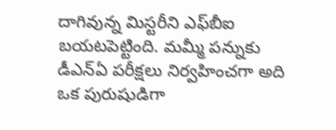దాగివున్న మిస్టరీని ఎఫ్‌బీఐ బయటపెట్టింది. మమ్మీ పన్నుకు డీఎన్‌ఏ పరీక్షలు నిర్వహించగా అది ఒక పురుషుడిగా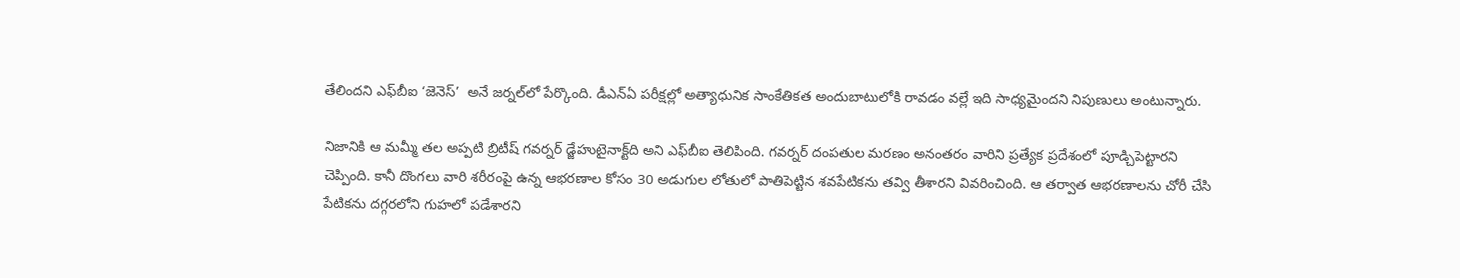తేలిందని ఎఫ్‌బీఐ ‘జెనెస్‌’  అనే జర్నల్‌లో పేర్కొంది. డీఎన్‌ఏ పరీక్షల్లో అత్యాధునిక సాంకేతికత అందుబాటులోకి రావడం వల్లే ఇది సాధ్యమైందని నిపుణులు అంటున్నారు.

నిజానికి ఆ మమ్మీ తల అప్పటి బ్రిటీష్‌ గవర్నర్‌ డ్జేహుటైనాక్ట్‌ది అని ఎఫ్‌బీఐ తెలిపింది. గవర్నర్‌ దంపతుల మరణం అనంతరం వారిని ప్రత్యేక ప్రదేశంలో పూడ్చిపెట్టారని చెప్పింది. కానీ దొంగలు వారి శరీరంపై ఉన్న ఆభరణాల కోసం 30 అడుగుల లోతులో పాతిపెట్టిన శవపేటికను తవ్వి తీశారని వివరించింది. ఆ తర్వాత ఆభరణాలను చోరీ చేసి పేటికను దగ్గరలోని గుహలో పడేశారని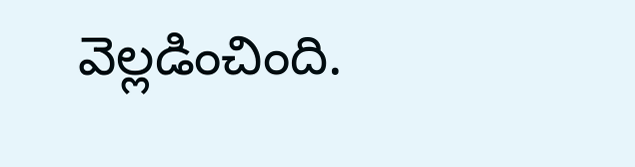వెల్లడించింది.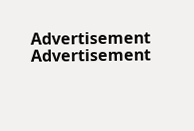Advertisement
Advertisement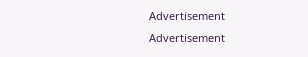Advertisement
Advertisement